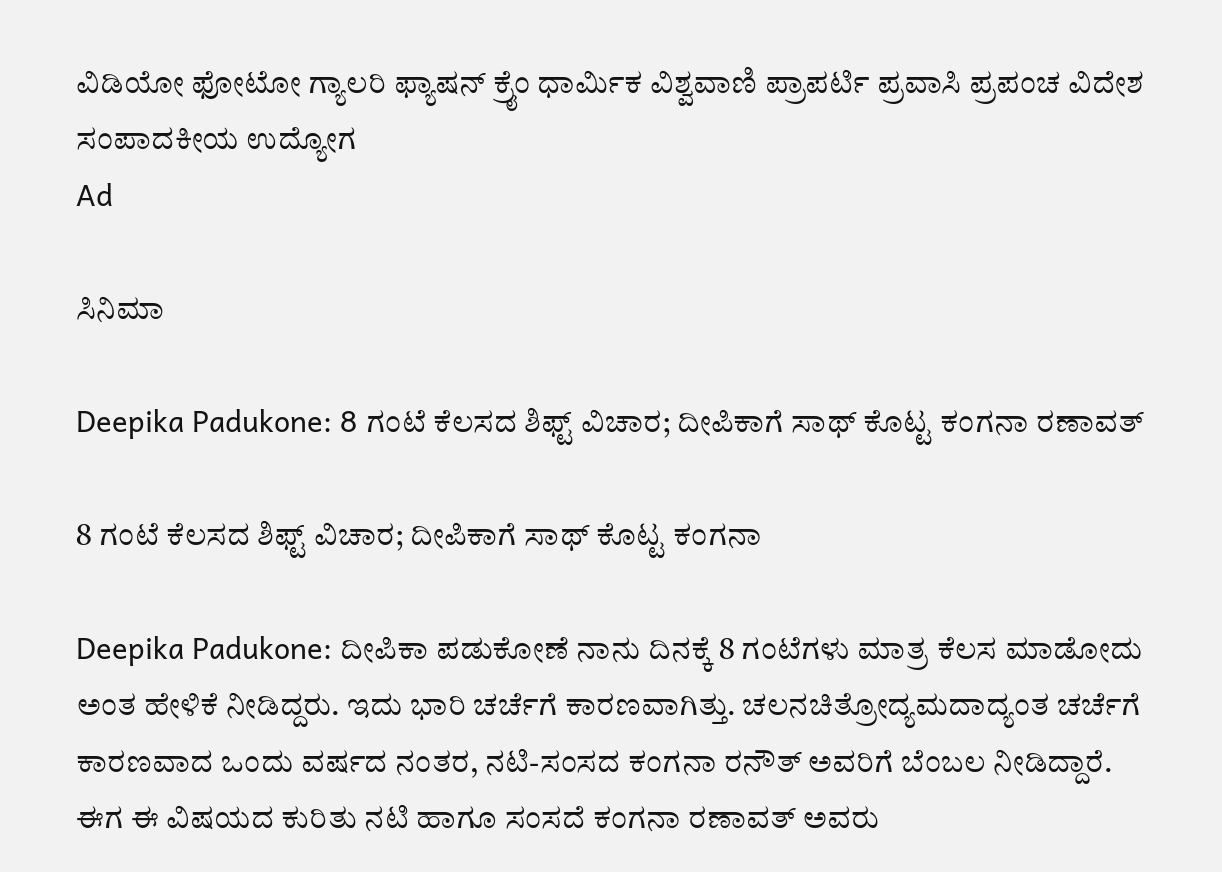ವಿಡಿಯೋ ಫೋಟೋ ಗ್ಯಾಲರಿ ಫ್ಯಾಷನ್ ಕ್ರೈಂ ಧಾರ್ಮಿಕ ವಿಶ್ವವಾಣಿ ಪ್ರಾಪರ್ಟಿ ಪ್ರವಾಸಿ ಪ್ರಪಂಚ ವಿದೇಶ ಸಂಪಾದಕೀಯ ಉದ್ಯೋಗ
Ad

ಸಿನಿಮಾ

Deepika Padukone: 8 ಗಂಟೆ ಕೆಲಸದ ಶಿಫ್ಟ್ ವಿಚಾರ; ದೀಪಿಕಾಗೆ ಸಾಥ್‌ ಕೊಟ್ಟ ಕಂಗನಾ ರಣಾವತ್

8 ಗಂಟೆ ಕೆಲಸದ ಶಿಫ್ಟ್ ವಿಚಾರ; ದೀಪಿಕಾಗೆ ಸಾಥ್‌ ಕೊಟ್ಟ ಕಂಗನಾ

Deepika Padukone: ದೀಪಿಕಾ ಪಡುಕೋಣೆ ನಾನು ದಿನಕ್ಕೆ 8 ಗಂಟೆಗಳು ಮಾತ್ರ ಕೆಲಸ ಮಾಡೋದು ಅಂತ ಹೇಳಿಕೆ ನೀಡಿದ್ದರು. ಇದು ಭಾರಿ ಚರ್ಚೆಗೆ ಕಾರಣವಾಗಿತ್ತು. ಚಲನಚಿತ್ರೋದ್ಯಮದಾದ್ಯಂತ ಚರ್ಚೆಗೆ ಕಾರಣವಾದ ಒಂದು ವರ್ಷದ ನಂತರ, ನಟಿ-ಸಂಸದ ಕಂಗನಾ ರನೌತ್ ಅವರಿಗೆ ಬೆಂಬಲ ನೀಡಿದ್ದಾರೆ. ಈಗ ಈ ವಿಷಯದ ಕುರಿತು ನಟಿ ಹಾಗೂ ಸಂಸದೆ ಕಂಗನಾ ರಣಾವತ್ ಅವರು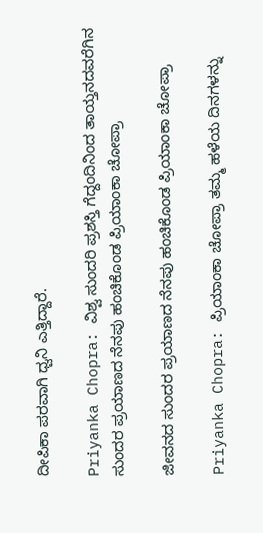ದೀಪಿಕಾ ಪರವಾಗಿ ಧ್ವನಿ ಎತ್ತಿದ್ದಾರೆ.

Priyanka Chopra: ವಿಶ್ವ ಸುಂದರಿ ಪ್ರಶಸ್ತಿ ಗೆದ್ದಂದಿನಿಂದ ತಾಯ್ತನದವರೆಗಿನ ಸುಂದರ ಪ್ರಯಾಣದ ನೆನಪು ಹಂಚಿಕೊಂಡ ಪ್ರಿಯಾಂಕಾ ಚೋಪ್ರಾ

ಜೀವನದ ಸುಂದರ ಪ್ರಯಾಣದ ನೆನಪು ಹಂಚಿಕೊಂಡ ಪ್ರಿಯಾಂಕಾ ಚೋಪ್ರಾ

Priyanka Chopra: ಪ್ರಿಯಾಂಕಾ ಚೋಪ್ರಾ ತಮ್ಮ ಹಳೆಯ ದಿನಗಳನ್ನು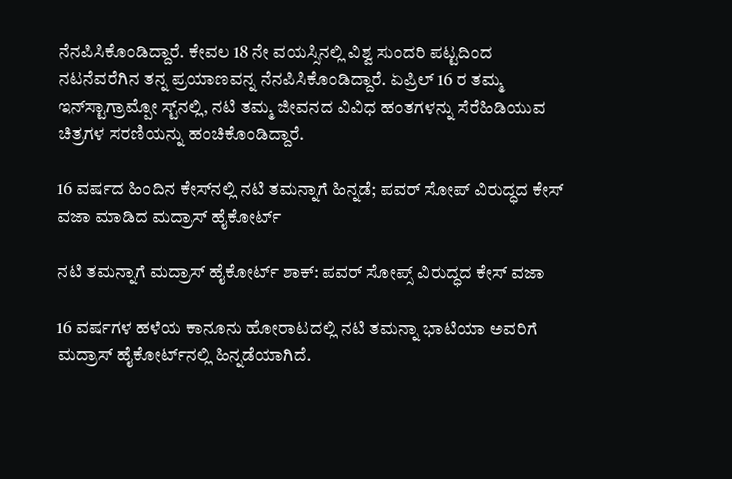ನೆನಪಿಸಿಕೊಂಡಿದ್ದಾರೆ. ಕೇವಲ 18 ನೇ ವಯಸ್ಸಿನಲ್ಲಿ ವಿಶ್ವ ಸುಂದರಿ ಪಟ್ಟದಿಂದ ನಟನೆವರೆಗಿನ ತನ್ನ ಪ್ರಯಾಣವನ್ನ ನೆನಪಿಸಿಕೊಂಡಿದ್ದಾರೆ. ಏಪ್ರಿಲ್ 16 ರ ತಮ್ಮ ಇನ್‌ಸ್ಟಾಗ್ರಾಮ್ಪೋ ಸ್ಟ್‌ನಲ್ಲಿ, ನಟಿ ತಮ್ಮ ಜೀವನದ ವಿವಿಧ ಹಂತಗಳನ್ನು ಸೆರೆಹಿಡಿಯುವ ಚಿತ್ರಗಳ ಸರಣಿಯನ್ನು ಹಂಚಿಕೊಂಡಿದ್ದಾರೆ.

16 ವರ್ಷದ ಹಿಂದಿನ ಕೇಸ್‌ನಲ್ಲಿ ನಟಿ ತಮನ್ನಾಗೆ ಹಿನ್ನಡೆ; ಪವರ್ ಸೋಪ್ ವಿರುದ್ಧದ ಕೇಸ್‌ ವಜಾ ಮಾಡಿದ ಮದ್ರಾಸ್ ಹೈಕೋರ್ಟ್

ನಟಿ ತಮನ್ನಾಗೆ ಮದ್ರಾಸ್ ಹೈಕೋರ್ಟ್ ಶಾಕ್: ಪವರ್ ಸೋಪ್ಸ್ ವಿರುದ್ಧದ ಕೇಸ್ ವಜಾ

16 ವರ್ಷಗಳ ಹಳೆಯ ಕಾನೂನು ಹೋರಾಟದಲ್ಲಿ ನಟಿ ತಮನ್ನಾ ಭಾಟಿಯಾ ಅವರಿಗೆ ಮದ್ರಾಸ್ ಹೈಕೋರ್ಟ್‌ನಲ್ಲಿ ಹಿನ್ನಡೆಯಾಗಿದೆ.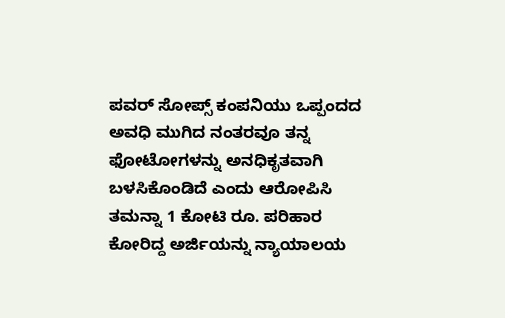ಪವರ್ ಸೋಪ್ಸ್ ಕಂಪನಿಯು ಒಪ್ಪಂದದ ಅವಧಿ ಮುಗಿದ ನಂತರವೂ ತನ್ನ ಫೋಟೋಗಳನ್ನು ಅನಧಿಕೃತವಾಗಿ ಬಳಸಿಕೊಂಡಿದೆ ಎಂದು ಆರೋಪಿಸಿ ತಮನ್ನಾ 1 ಕೋಟಿ ರೂ. ಪರಿಹಾರ ಕೋರಿದ್ದ ಅರ್ಜಿಯನ್ನು ನ್ಯಾಯಾಲಯ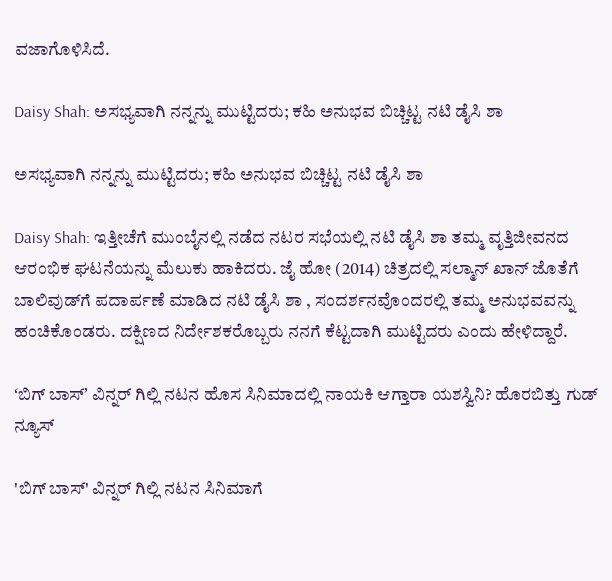ವಜಾಗೊಳಿಸಿದೆ.

Daisy Shah: ಅಸಭ್ಯವಾಗಿ ನನ್ನನ್ನು ಮುಟ್ಟಿದರು; ಕಹಿ ಅನುಭವ ಬಿಚ್ಚಿಟ್ಟ ನಟಿ ಡೈಸಿ ಶಾ

ಅಸಭ್ಯವಾಗಿ ನನ್ನನ್ನು ಮುಟ್ಟಿದರು; ಕಹಿ ಅನುಭವ ಬಿಚ್ಚಿಟ್ಟ ನಟಿ ಡೈಸಿ ಶಾ

Daisy Shah: ಇತ್ತೀಚೆಗೆ ಮುಂಬೈನಲ್ಲಿ ನಡೆದ ನಟರ ಸಭೆಯಲ್ಲಿ ನಟಿ ಡೈಸಿ ಶಾ ತಮ್ಮ ವೃತ್ತಿಜೀವನದ ಆರಂಭಿಕ ಘಟನೆಯನ್ನು ಮೆಲುಕು ಹಾಕಿದರು. ಜೈ ಹೋ (2014) ಚಿತ್ರದಲ್ಲಿ ಸಲ್ಮಾನ್ ಖಾನ್ ಜೊತೆಗೆ ಬಾಲಿವುಡ್‌ಗೆ ಪದಾರ್ಪಣೆ ಮಾಡಿದ ನಟಿ ಡೈಸಿ ಶಾ , ಸಂದರ್ಶನವೊಂದರಲ್ಲಿ ತಮ್ಮ ಅನುಭವವನ್ನು ಹಂಚಿಕೊಂಡರು. ದಕ್ಷಿಣದ ನಿರ್ದೇಶಕರೊಬ್ಬರು ನನಗೆ ಕೆಟ್ಟದಾಗಿ ಮುಟ್ಟಿದರು ಎಂದು ಹೇಳಿದ್ದಾರೆ.

ʻಬಿಗ್‌ ಬಾಸ್ʼ ವಿನ್ನರ್ ಗಿಲ್ಲಿ ನಟನ ಹೊಸ ಸಿನಿಮಾದಲ್ಲಿ ನಾಯಕಿ ಆಗ್ತಾರಾ ಯಶಸ್ವಿನಿ? ಹೊರಬಿತ್ತು ಗುಡ್‌ ನ್ಯೂಸ್

'ಬಿಗ್ ಬಾಸ್' ವಿನ್ನರ್ ಗಿಲ್ಲಿ ನಟನ ಸಿನಿಮಾಗೆ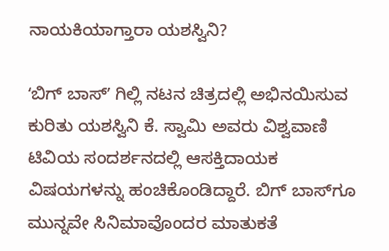ನಾಯಕಿಯಾಗ್ತಾರಾ ಯಶಸ್ವಿನಿ?

ʻಬಿಗ್‌ ಬಾಸ್ʼ ಗಿಲ್ಲಿ ನಟನ ಚಿತ್ರದಲ್ಲಿ ಅಭಿನಯಿಸುವ ಕುರಿತು ಯಶಸ್ವಿನಿ ಕೆ. ಸ್ವಾಮಿ ಅವರು ವಿಶ್ವವಾಣಿ ಟಿವಿಯ ಸಂದರ್ಶನದಲ್ಲಿ ಆಸಕ್ತಿದಾಯಕ ವಿಷಯಗಳನ್ನು ಹಂಚಿಕೊಂಡಿದ್ದಾರೆ. ಬಿಗ್ ಬಾಸ್‌ಗೂ ಮುನ್ನವೇ ಸಿನಿಮಾವೊಂದರ ಮಾತುಕತೆ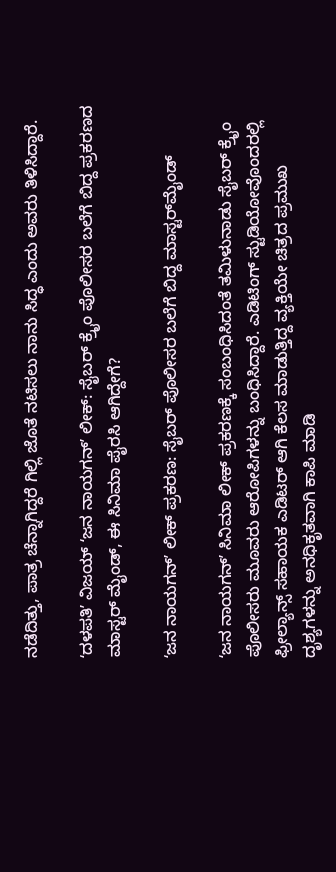ನಡೆದಿತ್ತು, ಪಾತ್ರ ಚೆನ್ನಾಗಿದ್ದರೆ ಗಿಲ್ಲಿ ಜೊತೆ ನಟಿಸಲು ನಾನು ಸಿದ್ಧ ಎಂದು ಅವರು ತಿಳಿಸಿದ್ದಾರೆ.

ʻದಳಪತಿʼ ವಿಜಯ್‌ ‌ʻಜನ ನಾಯಗನ್‌ʼ ಲೀಕ್: ಸೈಬರ್ ಕ್ರೈಂ ಪೊಲೀಸರ ಬಲೆಗೆ ಬಿದ್ದ ಪ್ರಕರಣದ ಮಾಸ್ಟರ್‌ ಮೈಂಡ್‌, ಈ ಸಿನಿಮಾ ಪೈರಸಿ ಆಗಿದ್ದೇಗೆ?

ʻಜನ ನಾಯಗನ್ʼ ಲೀಕ್ ಪ್ರಕರಣ: ಸೈಬರ್ ಪೊಲೀಸರ ಬಲೆಗೆ ಬಿದ್ದ ಮಾಸ್ಟರ್‌ಮೈಂಡ್

ʻಜನ ನಾಯಗನ್‌ʼ ಸಿನಿಮಾ ಲೀಕ್ ಪ್ರಕರಣಕ್ಕೆ ಸಂಬಂಧಿಸಿದಂತೆ ತಮಿಳುನಾಡು ಸೈಬರ್ ಕ್ರೈಂ ಪೊಲೀಸರು ಮೂವರು ಆರೋಪಿಗಳನ್ನು ಬಂಧಿಸಿದ್ದಾರೆ. ಎಡಿಟಿಂಗ್ ಸ್ಟುಡಿಯೋವೊಂದರಲ್ಲಿ ಫ್ರೀಲ್ಯಾನ್ಸ್ ಸಹಾಯಕ ಎಡಿಟರ್ ಆಗಿ ಕೆಲಸ ಮಾಡುತ್ತಿದ್ದ ವ್ಯಕ್ತಿಯೇ ಚಿತ್ರದ ಪ್ರಮುಖ ದೃಶ್ಯಗಳನ್ನು ಅನಧಿಕೃತವಾಗಿ ಕಾಪಿ ಮಾಡಿ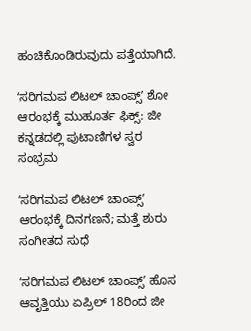ಹಂಚಿಕೊಂಡಿರುವುದು ಪತ್ತೆಯಾಗಿದೆ.

ʻಸರಿಗಮಪ ಲಿಟಲ್ ಚಾಂಪ್ಸ್ʼ ಶೋ ಆರಂಭಕ್ಕೆ ಮುಹೂರ್ತ ಫಿಕ್ಸ್: ಜೀ ಕನ್ನಡದಲ್ಲಿ ಪುಟಾಣಿಗಳ ಸ್ವರ ಸಂಭ್ರಮ

ʻಸರಿಗಮಪ ಲಿಟಲ್ ಚಾಂಪ್ಸ್ʼ ಆರಂಭಕ್ಕೆ ದಿನಗಣನೆ; ಮತ್ತೆ ಶುರು ಸಂಗೀತದ ಸುಧೆ

ʻಸರಿಗಮಪ ಲಿಟಲ್ ಚಾಂಪ್ಸ್ʼ ಹೊಸ ಆವೃತ್ತಿಯು ಏಪ್ರಿಲ್ 18ರಿಂದ ಜೀ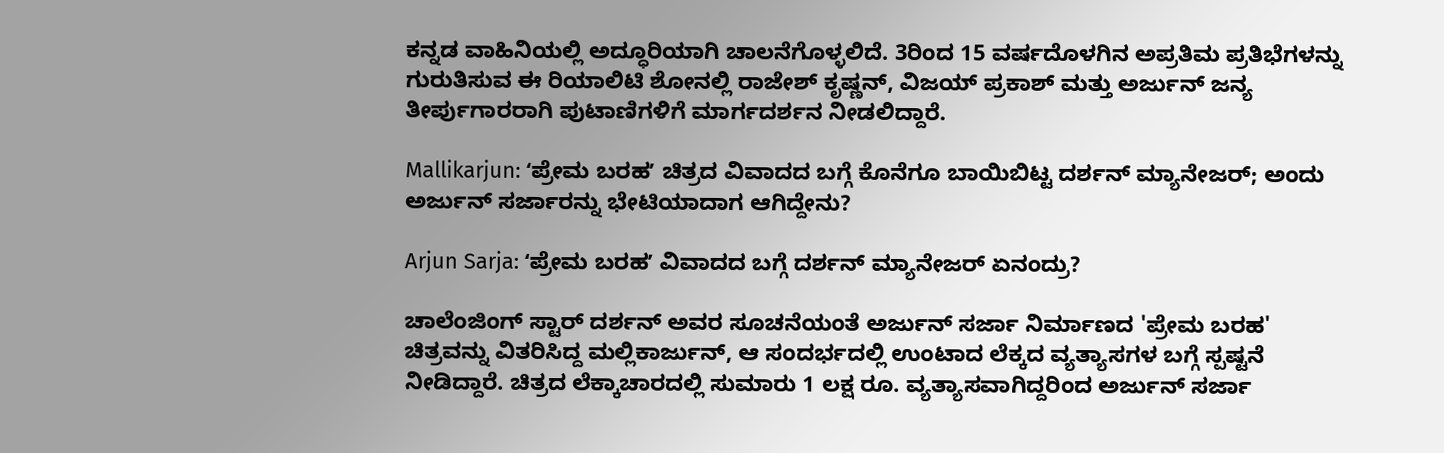ಕನ್ನಡ ವಾಹಿನಿಯಲ್ಲಿ ಅದ್ಧೂರಿಯಾಗಿ ಚಾಲನೆಗೊಳ್ಳಲಿದೆ. 3ರಿಂದ 15 ವರ್ಷದೊಳಗಿನ ಅಪ್ರತಿಮ ಪ್ರತಿಭೆಗಳನ್ನು ಗುರುತಿಸುವ ಈ ರಿಯಾಲಿಟಿ ಶೋನಲ್ಲಿ ರಾಜೇಶ್ ಕೃಷ್ಣನ್, ವಿಜಯ್ ಪ್ರಕಾಶ್ ಮತ್ತು ಅರ್ಜುನ್ ಜನ್ಯ ತೀರ್ಪುಗಾರರಾಗಿ ಪುಟಾಣಿಗಳಿಗೆ ಮಾರ್ಗದರ್ಶನ ನೀಡಲಿದ್ದಾರೆ.

Mallikarjun: ʻಪ್ರೇಮ ಬರಹʼ ಚಿತ್ರದ ವಿವಾದದ ಬಗ್ಗೆ ಕೊನೆಗೂ ಬಾಯಿಬಿಟ್ಟ ದರ್ಶನ್‌ ಮ್ಯಾನೇಜರ್; ಅಂದು ಅರ್ಜುನ್‌ ಸರ್ಜಾರನ್ನು ಭೇಟಿಯಾದಾಗ ಆಗಿದ್ದೇನು?

Arjun Sarja: ʻಪ್ರೇಮ ಬರಹʼ ವಿವಾದದ ಬಗ್ಗೆ ದರ್ಶನ್‌ ಮ್ಯಾನೇಜರ್ ಏನಂದ್ರು?

ಚಾಲೆಂಜಿಂಗ್ ಸ್ಟಾರ್ ದರ್ಶನ್ ಅವರ ಸೂಚನೆಯಂತೆ ಅರ್ಜುನ್ ಸರ್ಜಾ ನಿರ್ಮಾಣದ 'ಪ್ರೇಮ ಬರಹ' ಚಿತ್ರವನ್ನು ವಿತರಿಸಿದ್ದ ಮಲ್ಲಿಕಾರ್ಜುನ್, ಆ ಸಂದರ್ಭದಲ್ಲಿ ಉಂಟಾದ ಲೆಕ್ಕದ ವ್ಯತ್ಯಾಸಗಳ ಬಗ್ಗೆ ಸ್ಪಷ್ಟನೆ ನೀಡಿದ್ದಾರೆ. ಚಿತ್ರದ ಲೆಕ್ಕಾಚಾರದಲ್ಲಿ ಸುಮಾರು 1 ಲಕ್ಷ ರೂ. ವ್ಯತ್ಯಾಸವಾಗಿದ್ದರಿಂದ ಅರ್ಜುನ್ ಸರ್ಜಾ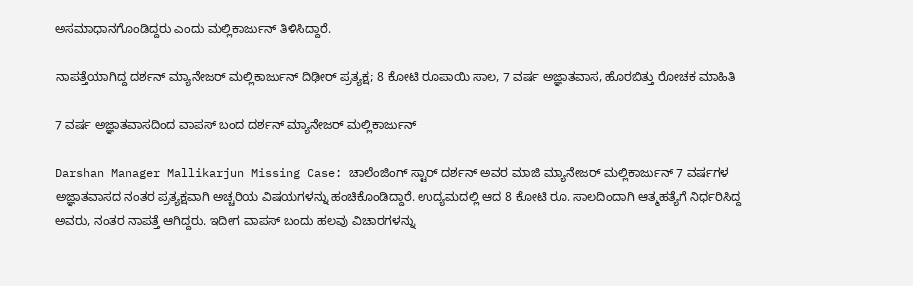ಅಸಮಾಧಾನಗೊಂಡಿದ್ದರು ಎಂದು ಮಲ್ಲಿಕಾರ್ಜುನ್‌ ತಿಳಿಸಿದ್ದಾರೆ.

ನಾಪತ್ತೆಯಾಗಿದ್ದ ದರ್ಶನ್‌ ಮ್ಯಾನೇಜರ್‌ ಮಲ್ಲಿಕಾರ್ಜುನ್‌ ದಿಢೀರ್‌ ಪ್ರತ್ಯಕ್ಷ; 8 ಕೋಟಿ ರೂಪಾಯಿ ಸಾಲ, 7 ವರ್ಷ ಅಜ್ಞಾತವಾಸ, ಹೊರಬಿತ್ತು ರೋಚಕ ಮಾಹಿತಿ

7 ವರ್ಷ ಅಜ್ಞಾತವಾಸದಿಂದ ವಾಪಸ್‌ ಬಂದ ದರ್ಶನ್ ಮ್ಯಾನೇಜರ್ ಮಲ್ಲಿಕಾರ್ಜುನ್

Darshan Manager Mallikarjun Missing Case: ಚಾಲೆಂಜಿಂಗ್ ಸ್ಟಾರ್ ದರ್ಶನ್ ಅವರ ಮಾಜಿ ಮ್ಯಾನೇಜರ್ ಮಲ್ಲಿಕಾರ್ಜುನ್ 7 ವರ್ಷಗಳ ಅಜ್ಞಾತವಾಸದ ನಂತರ ಪ್ರತ್ಯಕ್ಷವಾಗಿ ಅಚ್ಚರಿಯ ವಿಷಯಗಳನ್ನು ಹಂಚಿಕೊಂಡಿದ್ದಾರೆ. ಉದ್ಯಮದಲ್ಲಿ ಆದ 8 ಕೋಟಿ ರೂ. ಸಾಲದಿಂದಾಗಿ ಆತ್ಮಹತ್ಯೆಗೆ ನಿರ್ಧರಿಸಿದ್ದ ಅವರು, ನಂತರ ನಾಪತ್ತೆ ಆಗಿದ್ದರು. ಇದೀಗ ವಾಪಸ್‌ ಬಂದು ಹಲವು ವಿಚಾರಗಳನ್ನು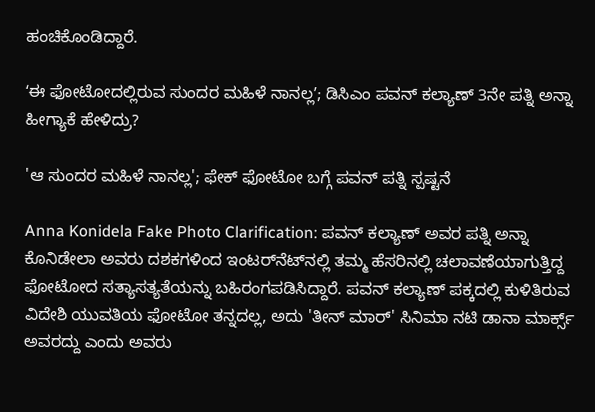ಹಂಚಿಕೊಂಡಿದ್ದಾರೆ.

ʻಈ ಫೋಟೋದಲ್ಲಿರುವ ಸುಂದರ ಮಹಿಳೆ ನಾನಲ್ಲʼ; ಡಿಸಿಎಂ ಪವನ್‌ ಕಲ್ಯಾಣ್‌ 3ನೇ ಪತ್ನಿ ಅನ್ನಾ ಹೀಗ್ಯಾಕೆ ಹೇಳಿದ್ರು?

'ಆ ಸುಂದರ ಮಹಿಳೆ ನಾನಲ್ಲ'; ಫೇಕ್ ಫೋಟೋ ಬಗ್ಗೆ ಪವನ್‌ ಪತ್ನಿ ಸ್ಪಷ್ಟನೆ

Anna Konidela Fake Photo Clarification: ಪವನ್ ಕಲ್ಯಾಣ್ ಅವರ ಪತ್ನಿ ಅನ್ನಾ ಕೊನಿಡೇಲಾ ಅವರು ದಶಕಗಳಿಂದ ಇಂಟರ್‌ನೆಟ್‌ನಲ್ಲಿ ತಮ್ಮ ಹೆಸರಿನಲ್ಲಿ ಚಲಾವಣೆಯಾಗುತ್ತಿದ್ದ ಫೋಟೋದ ಸತ್ಯಾಸತ್ಯತೆಯನ್ನು ಬಹಿರಂಗಪಡಿಸಿದ್ದಾರೆ. ಪವನ್ ಕಲ್ಯಾಣ್ ಪಕ್ಕದಲ್ಲಿ ಕುಳಿತಿರುವ ವಿದೇಶಿ ಯುವತಿಯ ಫೋಟೋ ತನ್ನದಲ್ಲ, ಅದು 'ತೀನ್ ಮಾರ್' ಸಿನಿಮಾ ನಟಿ ಡಾನಾ ಮಾರ್ಕ್ಸ್ ಅವರದ್ದು ಎಂದು ಅವರು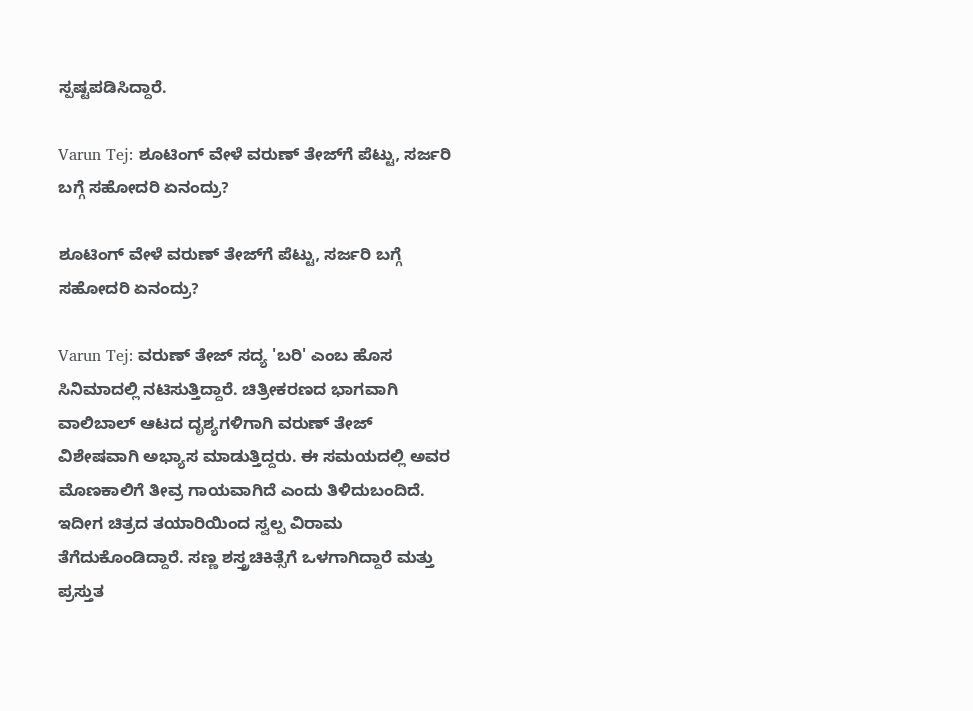ಸ್ಪಷ್ಟಪಡಿಸಿದ್ದಾರೆ.

Varun Tej: ಶೂಟಿಂಗ್ ವೇಳೆ ವರುಣ್ ತೇಜ್‌ಗೆ ಪೆಟ್ಟು, ಸರ್ಜರಿ ಬಗ್ಗೆ ಸಹೋದರಿ ಏನಂದ್ರು?

ಶೂಟಿಂಗ್ ವೇಳೆ ವರುಣ್ ತೇಜ್‌ಗೆ ಪೆಟ್ಟು, ಸರ್ಜರಿ ಬಗ್ಗೆ ಸಹೋದರಿ ಏನಂದ್ರು?

Varun Tej: ವರುಣ್ ತೇಜ್ ಸದ್ಯ 'ಬರಿ' ಎಂಬ ಹೊಸ ಸಿನಿಮಾದಲ್ಲಿ ನಟಿಸುತ್ತಿದ್ದಾರೆ. ಚಿತ್ರೀಕರಣದ ಭಾಗವಾಗಿ ವಾಲಿಬಾಲ್ ಆಟದ ದೃಶ್ಯಗಳಿಗಾಗಿ ವರುಣ್ ತೇಜ್ ವಿಶೇಷವಾಗಿ ಅಭ್ಯಾಸ ಮಾಡುತ್ತಿದ್ದರು. ಈ ಸಮಯದಲ್ಲಿ ಅವರ ಮೊಣಕಾಲಿಗೆ ತೀವ್ರ ಗಾಯವಾಗಿದೆ ಎಂದು ತಿಳಿದುಬಂದಿದೆ. ಇದೀಗ ಚಿತ್ರದ ತಯಾರಿಯಿಂದ ಸ್ವಲ್ಪ ವಿರಾಮ ತೆಗೆದುಕೊಂಡಿದ್ದಾರೆ. ಸಣ್ಣ ಶಸ್ತ್ರಚಿಕಿತ್ಸೆಗೆ ಒಳಗಾಗಿದ್ದಾರೆ ಮತ್ತು ಪ್ರಸ್ತುತ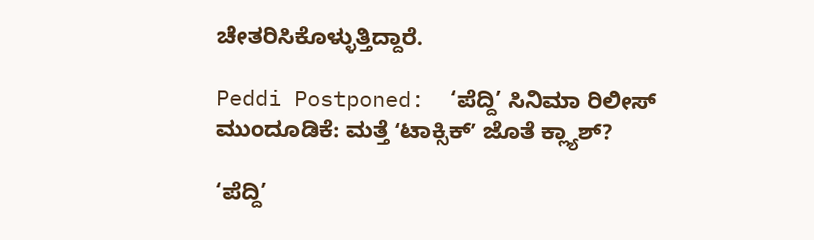ಚೇತರಿಸಿಕೊಳ್ಳುತ್ತಿದ್ದಾರೆ.

Peddi Postponed:  ‘ಪೆದ್ದಿ’ ಸಿನಿಮಾ ರಿಲೀಸ್ ಮುಂದೂಡಿಕೆ: ಮತ್ತೆ ʻಟಾಕ್ಸಿಕ್‌ʼ ಜೊತೆ ಕ್ಲ್ಯಾಶ್‌?

‘ಪೆದ್ದಿ’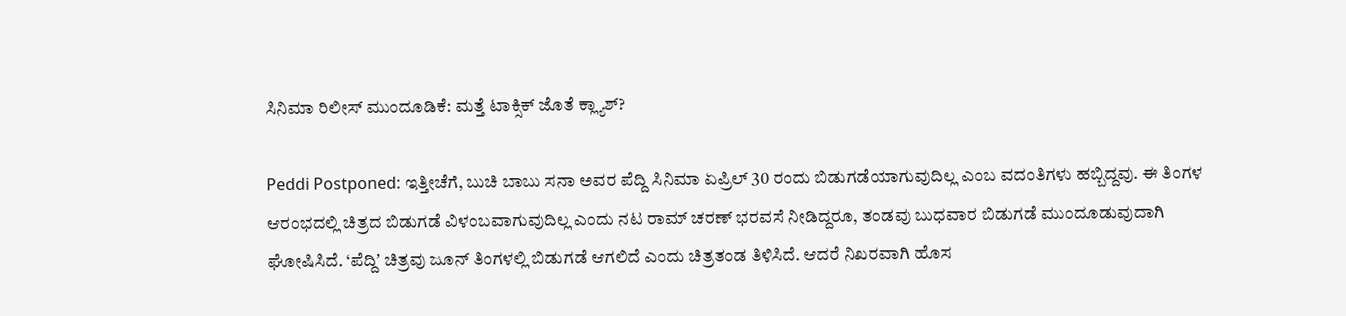ಸಿನಿಮಾ ರಿಲೀಸ್ ಮುಂದೂಡಿಕೆ: ಮತ್ತೆ ಟಾಕ್ಸಿಕ್‌ ಜೊತೆ ಕ್ಲ್ಯಾಶ್‌?

Peddi Postponed: ಇತ್ತೀಚೆಗೆ, ಬುಚಿ ಬಾಬು ಸನಾ ಅವರ ಪೆದ್ದಿ ಸಿನಿಮಾ ಏಪ್ರಿಲ್ 30 ರಂದು ಬಿಡುಗಡೆಯಾಗುವುದಿಲ್ಲ ಎಂಬ ವದಂತಿಗಳು ಹಬ್ಬಿದ್ದವು. ಈ ತಿಂಗಳ ಆರಂಭದಲ್ಲಿ ಚಿತ್ರದ ಬಿಡುಗಡೆ ವಿಳಂಬವಾಗುವುದಿಲ್ಲ ಎಂದು ನಟ ರಾಮ್ ಚರಣ್ ಭರವಸೆ ನೀಡಿದ್ದರೂ, ತಂಡವು ಬುಧವಾರ ಬಿಡುಗಡೆ ಮುಂದೂಡುವುದಾಗಿ ಘೋಷಿಸಿದೆ. ‘ಪೆದ್ದಿʼ ಚಿತ್ರವು ಜೂನ್ ತಿಂಗಳಲ್ಲಿ ಬಿಡುಗಡೆ ಆಗಲಿದೆ ಎಂದು ಚಿತ್ರತಂಡ ತಿಳಿಸಿದೆ. ಆದರೆ ನಿಖರವಾಗಿ ಹೊಸ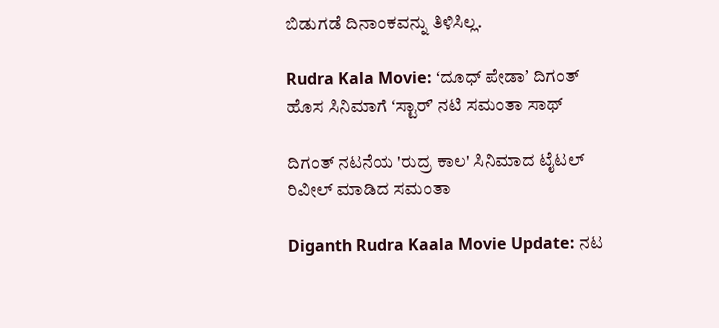ಬಿಡುಗಡೆ ದಿನಾಂಕವನ್ನು ತಿಳಿಸಿಲ್ಲ.

Rudra Kala Movie: ʻದೂಧ್ ಪೇಡಾʼ ದಿಗಂತ್ ಹೊಸ ಸಿನಿಮಾಗೆ ʻಸ್ಟಾರ್‌ʼ ನಟಿ ಸಮಂತಾ ಸಾಥ್

ದಿಗಂತ್ ನಟನೆಯ 'ರುದ್ರ ಕಾಲ' ಸಿನಿಮಾದ ಟೈಟಲ್ ರಿವೀಲ್‌ ಮಾಡಿದ ಸಮಂತಾ

Diganth Rudra Kaala Movie Update: ನಟ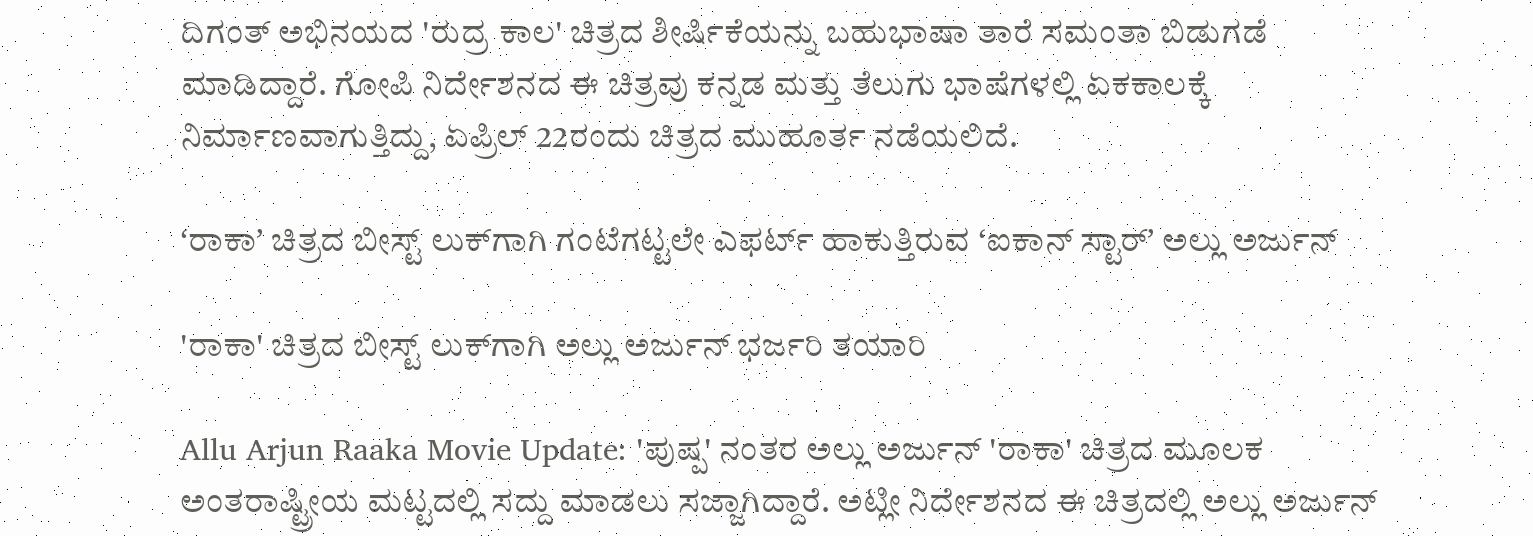ದಿಗಂತ್ ಅಭಿನಯದ 'ರುದ್ರ ಕಾಲ' ಚಿತ್ರದ ಶೀರ್ಷಿಕೆಯನ್ನು ಬಹುಭಾಷಾ ತಾರೆ ಸಮಂತಾ ಬಿಡುಗಡೆ ಮಾಡಿದ್ದಾರೆ. ಗೋಪಿ ನಿರ್ದೇಶನದ ಈ ಚಿತ್ರವು ಕನ್ನಡ ಮತ್ತು ತೆಲುಗು ಭಾಷೆಗಳಲ್ಲಿ ಏಕಕಾಲಕ್ಕೆ ನಿರ್ಮಾಣವಾಗುತ್ತಿದ್ದು, ಏಪ್ರಿಲ್ 22ರಂದು ಚಿತ್ರದ ಮುಹೂರ್ತ ನಡೆಯಲಿದೆ.

ʻರಾಕಾʼ ಚಿತ್ರದ ಬೀಸ್ಟ್‌ ಲುಕ್‌ಗಾಗಿ ಗಂಟೆಗಟ್ಟಲೇ ಎಫರ್ಟ್‌ ಹಾಕುತ್ತಿರುವ ʻಐಕಾನ್‌ ಸ್ಟಾರ್ʼ ಅಲ್ಲು ಅರ್ಜುನ್‌

'ರಾಕಾ' ಚಿತ್ರದ ಬೀಸ್ಟ್ ಲುಕ್‌ಗಾಗಿ ಅಲ್ಲು ಅರ್ಜುನ್ ಭರ್ಜರಿ ತಯಾರಿ

Allu Arjun Raaka Movie Update: 'ಪುಷ್ಪ' ನಂತರ ಅಲ್ಲು ಅರ್ಜುನ್ 'ರಾಕಾ' ಚಿತ್ರದ ಮೂಲಕ ಅಂತರಾಷ್ಟ್ರೀಯ ಮಟ್ಟದಲ್ಲಿ ಸದ್ದು ಮಾಡಲು ಸಜ್ಜಾಗಿದ್ದಾರೆ. ಅಟ್ಲೀ ನಿರ್ದೇಶನದ ಈ ಚಿತ್ರದಲ್ಲಿ ಅಲ್ಲು ಅರ್ಜುನ್‌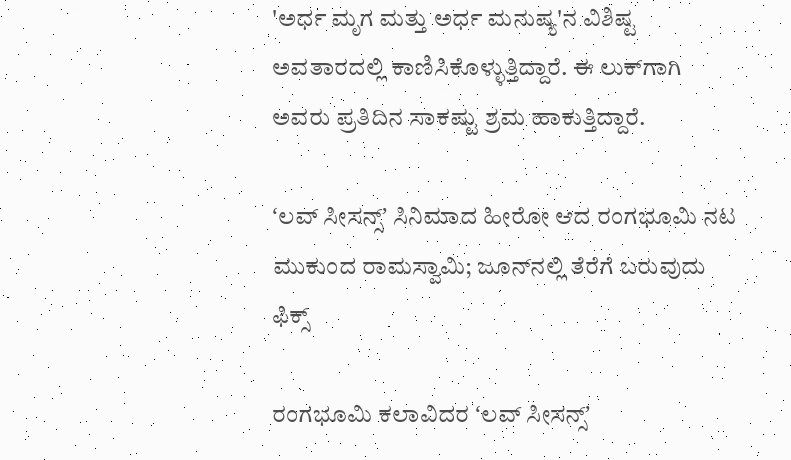'ಅರ್ಧ ಮೃಗ ಮತ್ತು ಅರ್ಧ ಮನುಷ್ಯ'ನ ವಿಶಿಷ್ಟ ಅವತಾರದಲ್ಲಿ ಕಾಣಿಸಿಕೊಳ್ಳುತ್ತಿದ್ದಾರೆ. ಈ ಲುಕ್‌ಗಾಗಿ ಅವರು ಪ್ರತಿದಿನ ಸಾಕಷ್ಟು ಶ್ರಮ ಹಾಕುತ್ತಿದ್ದಾರೆ.

ʻಲವ್‌ ಸೀಸನ್ಸ್‌ʼ ಸಿನಿಮಾದ ಹೀರೋ ಆದ ರಂಗಭೂಮಿ ನಟ ಮುಕುಂದ ರಾಮಸ್ವಾಮಿ; ಜೂನ್‌ನಲ್ಲಿ ತೆರೆಗೆ ಬರುವುದು ಫಿಕ್ಸ್

ರಂಗಭೂಮಿ ಕಲಾವಿದರ ʻಲವ್‌ ಸೀಸನ್ಸ್‌ʼ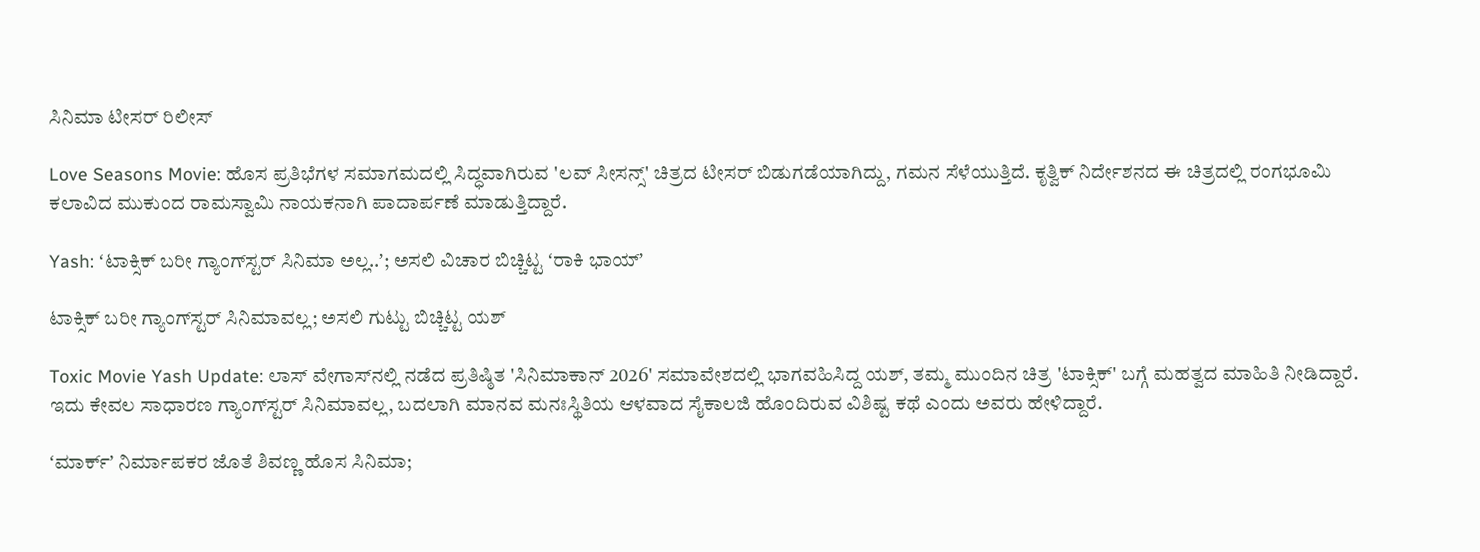ಸಿನಿಮಾ ಟೀಸರ್‌ ರಿಲೀಸ್‌

Love Seasons Movie: ಹೊಸ ಪ್ರತಿಭೆಗಳ ಸಮಾಗಮದಲ್ಲಿ ಸಿದ್ಧವಾಗಿರುವ 'ಲವ್ ಸೀಸನ್ಸ್' ಚಿತ್ರದ ಟೀಸರ್ ಬಿಡುಗಡೆಯಾಗಿದ್ದು, ಗಮನ ಸೆಳೆಯುತ್ತಿದೆ. ಕೃತ್ವಿಕ್ ನಿರ್ದೇಶನದ ಈ ಚಿತ್ರದಲ್ಲಿ ರಂಗಭೂಮಿ ಕಲಾವಿದ ಮುಕುಂದ ರಾಮಸ್ವಾಮಿ ನಾಯಕನಾಗಿ ಪಾದಾರ್ಪಣೆ ಮಾಡುತ್ತಿದ್ದಾರೆ.

Yash: ʻಟಾಕ್ಸಿಕ್ ಬರೀ ಗ್ಯಾಂಗ್‌ಸ್ಟರ್‌ ಸಿನಿಮಾ ಅಲ್ಲ..ʼ; ಅಸಲಿ ವಿಚಾರ ಬಿಚ್ಚಿಟ್ಟ ‌ʻರಾಕಿ ಭಾಯ್‌ʼ

ಟಾಕ್ಸಿಕ್ ಬರೀ ಗ್ಯಾಂಗ್‌ಸ್ಟರ್ ಸಿನಿಮಾವಲ್ಲ; ಅಸಲಿ ಗುಟ್ಟು ಬಿಚ್ಚಿಟ್ಟ ಯಶ್

Toxic Movie Yash Update: ಲಾಸ್ ವೇಗಾಸ್‌ನಲ್ಲಿ ನಡೆದ ಪ್ರತಿಷ್ಠಿತ 'ಸಿನಿಮಾಕಾನ್ 2026' ಸಮಾವೇಶದಲ್ಲಿ ಭಾಗವಹಿಸಿದ್ದ ಯಶ್, ತಮ್ಮ ಮುಂದಿನ ಚಿತ್ರ 'ಟಾಕ್ಸಿಕ್' ಬಗ್ಗೆ ಮಹತ್ವದ ಮಾಹಿತಿ ನೀಡಿದ್ದಾರೆ. ಇದು ಕೇವಲ ಸಾಧಾರಣ ಗ್ಯಾಂಗ್‌ಸ್ಟರ್ ಸಿನಿಮಾವಲ್ಲ, ಬದಲಾಗಿ ಮಾನವ ಮನಃಸ್ಥಿತಿಯ ಆಳವಾದ ಸೈಕಾಲಜಿ ಹೊಂದಿರುವ ವಿಶಿಷ್ಟ ಕಥೆ ಎಂದು ಅವರು ಹೇಳಿದ್ದಾರೆ.

ʻಮಾರ್ಕ್‌ʼ ನಿರ್ಮಾಪಕರ ಜೊತೆ ಶಿವಣ್ಣ ಹೊಸ ಸಿನಿಮಾ;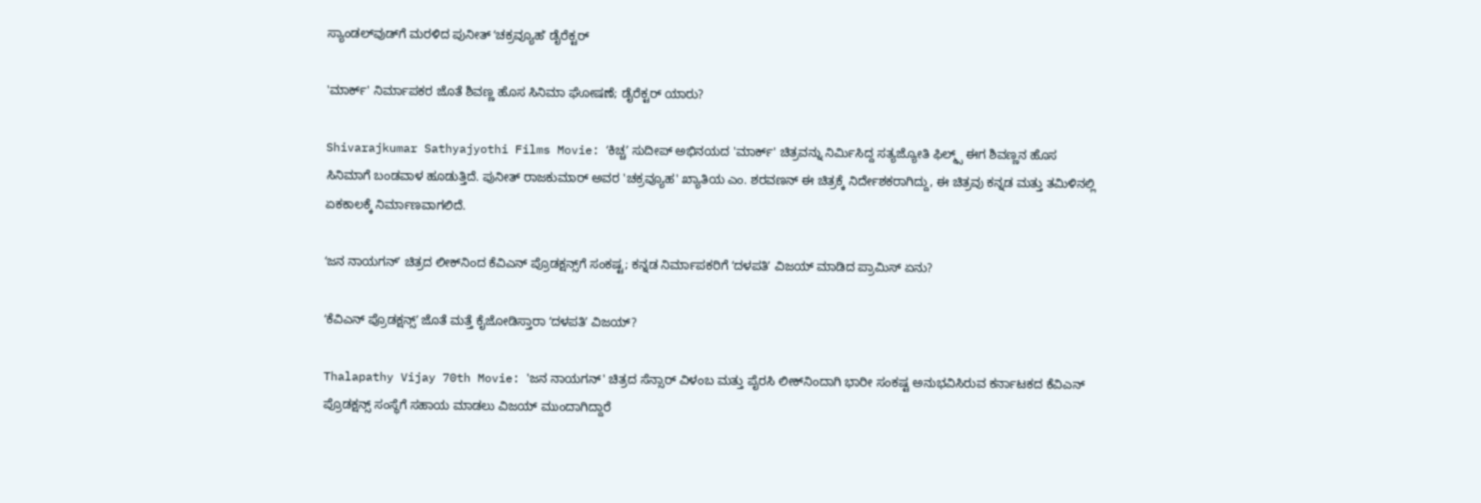ಸ್ಯಾಂಡಲ್‌ವುಡ್‌ಗೆ ಮರಳಿದ ಪುನೀತ್‌ ʻಚಕ್ರವ್ಯೂಹʼ ಡೈರೆಕ್ಟರ್‌

'ಮಾರ್ಕ್' ನಿರ್ಮಾಪಕರ ಜೊತೆ ಶಿವಣ್ಣ ಹೊಸ ಸಿನಿಮಾ ಘೋಷಣೆ; ಡೈರೆಕ್ಟರ್‌ ಯಾರು?

Shivarajkumar Sathyajyothi Films Movie: ʻಕಿಚ್ಚʼ ಸುದೀಪ್ ಅಭಿನಯದ 'ಮಾರ್ಕ್' ಚಿತ್ರವನ್ನು ನಿರ್ಮಿಸಿದ್ದ ಸತ್ಯಜ್ಯೋತಿ ಫಿಲ್ಮ್ಸ್ ಈಗ ಶಿವಣ್ಣನ ಹೊಸ ಸಿನಿಮಾಗೆ ಬಂಡವಾಳ ಹೂಡುತ್ತಿದೆ. ಪುನೀತ್ ರಾಜಕುಮಾರ್ ಅವರ 'ಚಕ್ರವ್ಯೂಹ' ಖ್ಯಾತಿಯ ಎಂ. ಶರವಣನ್ ಈ ಚಿತ್ರಕ್ಕೆ ನಿರ್ದೇಶಕರಾಗಿದ್ದು, ಈ ಚಿತ್ರವು ಕನ್ನಡ ಮತ್ತು ತಮಿಳಿನಲ್ಲಿ ಏಕಕಾಲಕ್ಕೆ ನಿರ್ಮಾಣವಾಗಲಿದೆ.

ʻಜನ ನಾಯಗನ್‌ʼ ಚಿತ್ರದ ಲೀಕ್‌ನಿಂದ ಕೆವಿಎನ್‌ ಪ್ರೊಡಕ್ಷನ್ಸ್‌ಗೆ ಸಂಕಷ್ಟ; ಕನ್ನಡ ನಿರ್ಮಾಪಕರಿಗೆ ‌ʻದಳಪತಿʼ ವಿಜಯ್ ಮಾಡಿದ ಪ್ರಾಮಿಸ್‌ ಏನು?

ʻಕೆವಿಎನ್ ಪ್ರೊಡಕ್ಷನ್ಸ್‌ʼ ಜೊತೆ ಮತ್ತೆ ಕೈಜೋಡಿಸ್ತಾರಾ ʻದಳಪತಿʼ ವಿಜಯ್?

Thalapathy Vijay 70th Movie: 'ಜನ ನಾಯಗನ್' ಚಿತ್ರದ ಸೆನ್ಸಾರ್ ವಿಳಂಬ ಮತ್ತು ಪೈರಸಿ ಲೀಕ್‌ನಿಂದಾಗಿ ಭಾರೀ ಸಂಕಷ್ಟ ಅನುಭವಿಸಿರುವ ಕರ್ನಾಟಕದ ಕೆವಿಎನ್ ಪ್ರೊಡಕ್ಷನ್ಸ್ ಸಂಸ್ಥೆಗೆ ಸಹಾಯ ಮಾಡಲು ವಿಜಯ್ ಮುಂದಾಗಿದ್ದಾರೆ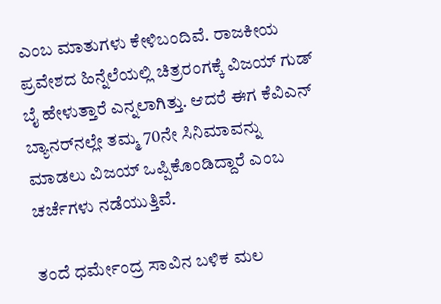ಎಂಬ ಮಾತುಗಳು ಕೇಳಿಬಂದಿವೆ. ರಾಜಕೀಯ ಪ್ರವೇಶದ ಹಿನ್ನೆಲೆಯಲ್ಲಿ ಚಿತ್ರರಂಗಕ್ಕೆ ವಿಜಯ್‌ ಗುಡ್‌ ಬೈ ಹೇಳುತ್ತಾರೆ ಎನ್ನಲಾಗಿತ್ತು. ಆದರೆ ಈಗ ಕೆವಿಎನ್ ಬ್ಯಾನರ್‌ನಲ್ಲೇ ತಮ್ಮ 70ನೇ ಸಿನಿಮಾವನ್ನು ಮಾಡಲು ವಿಜಯ್ ಒಪ್ಪಿಕೊಂಡಿದ್ದಾರೆ ಎಂಬ ಚರ್ಚೆಗಳು ನಡೆಯುತ್ತಿವೆ.

ತಂದೆ ಧರ್ಮೇಂದ್ರ ಸಾವಿನ ಬಳಿಕ ಮಲ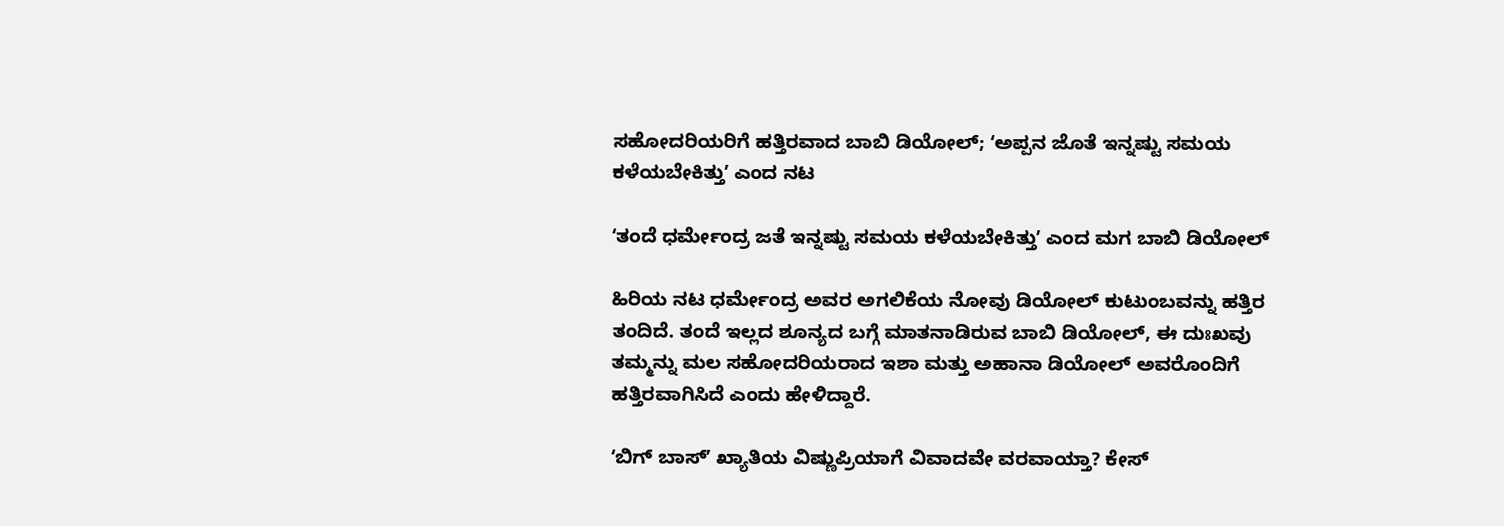ಸಹೋದರಿಯರಿಗೆ ಹತ್ತಿರವಾದ ಬಾಬಿ ಡಿಯೋಲ್‌; ʻಅಪ್ಪನ ಜೊತೆ ಇನ್ನಷ್ಟು ಸಮಯ ಕಳೆಯಬೇಕಿತ್ತುʼ ಎಂದ ನಟ

ʻತಂದೆ ಧರ್ಮೇಂದ್ರ ಜತೆ ಇನ್ನಷ್ಟು ಸಮಯ ಕಳೆಯಬೇಕಿತ್ತುʼ ಎಂದ ಮಗ ಬಾಬಿ ಡಿಯೋಲ್

ಹಿರಿಯ ನಟ ಧರ್ಮೇಂದ್ರ ಅವರ ಅಗಲಿಕೆಯ ನೋವು ಡಿಯೋಲ್ ಕುಟುಂಬವನ್ನು ಹತ್ತಿರ ತಂದಿದೆ. ತಂದೆ ಇಲ್ಲದ ಶೂನ್ಯದ ಬಗ್ಗೆ ಮಾತನಾಡಿರುವ ಬಾಬಿ ಡಿಯೋಲ್, ಈ ದುಃಖವು ತಮ್ಮನ್ನು ಮಲ ಸಹೋದರಿಯರಾದ ಇಶಾ ಮತ್ತು ಅಹಾನಾ ಡಿಯೋಲ್ ಅವರೊಂದಿಗೆ ಹತ್ತಿರವಾಗಿಸಿದೆ ಎಂದು ಹೇಳಿದ್ದಾರೆ.

ʻಬಿಗ್‌ ಬಾಸ್ʼ ಖ್ಯಾತಿಯ ವಿಷ್ಣುಪ್ರಿಯಾಗೆ ವಿವಾದವೇ ವರವಾಯ್ತಾ? ಕೇಸ್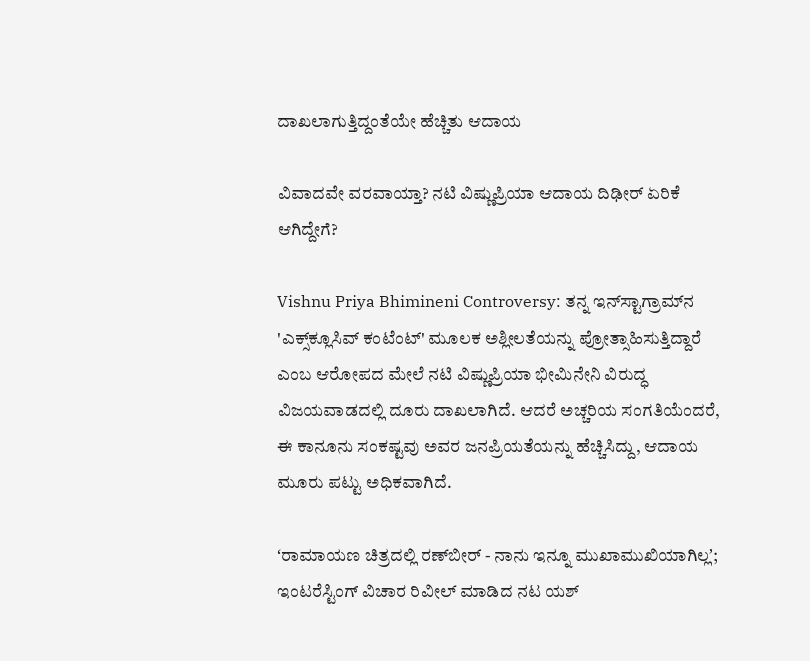ದಾಖಲಾಗುತ್ತಿದ್ದಂತೆಯೇ ಹೆಚ್ಚಿತು ಆದಾಯ

ವಿವಾದವೇ ವರವಾಯ್ತಾ? ನಟಿ ವಿಷ್ಣುಪ್ರಿಯಾ ಆದಾಯ ದಿಢೀರ್‌ ಏರಿಕೆ ಆಗಿದ್ದೇಗೆ?

Vishnu Priya Bhimineni Controversy: ತನ್ನ ಇನ್‌ಸ್ಟಾಗ್ರಾಮ್‌ನ 'ಎಕ್ಸ್‌ಕ್ಲೂಸಿವ್ ಕಂಟೆಂಟ್' ಮೂಲಕ ಅಶ್ಲೀಲತೆಯನ್ನು ಪ್ರೋತ್ಸಾಹಿಸುತ್ತಿದ್ದಾರೆ ಎಂಬ ಆರೋಪದ ಮೇಲೆ ನಟಿ ವಿಷ್ಣುಪ್ರಿಯಾ ಭೀಮಿನೇನಿ ವಿರುದ್ಧ ವಿಜಯವಾಡದಲ್ಲಿ ದೂರು ದಾಖಲಾಗಿದೆ. ಆದರೆ ಅಚ್ಚರಿಯ ಸಂಗತಿಯೆಂದರೆ, ಈ ಕಾನೂನು ಸಂಕಷ್ಟವು ಅವರ ಜನಪ್ರಿಯತೆಯನ್ನು ಹೆಚ್ಚಿಸಿದ್ದು, ಆದಾಯ ಮೂರು ಪಟ್ಟು ಅಧಿಕವಾಗಿದೆ.

ʻರಾಮಾಯಣ ಚಿತ್ರದಲ್ಲಿ ರಣ್‌ಬೀರ್ - ನಾನು ಇನ್ನೂ ಮುಖಾಮುಖಿಯಾಗಿಲ್ಲʼ; ಇಂಟರೆಸ್ಟಿಂಗ್‌ ವಿಚಾರ ರಿವೀಲ್‌ ಮಾಡಿದ ನಟ ಯಶ್‌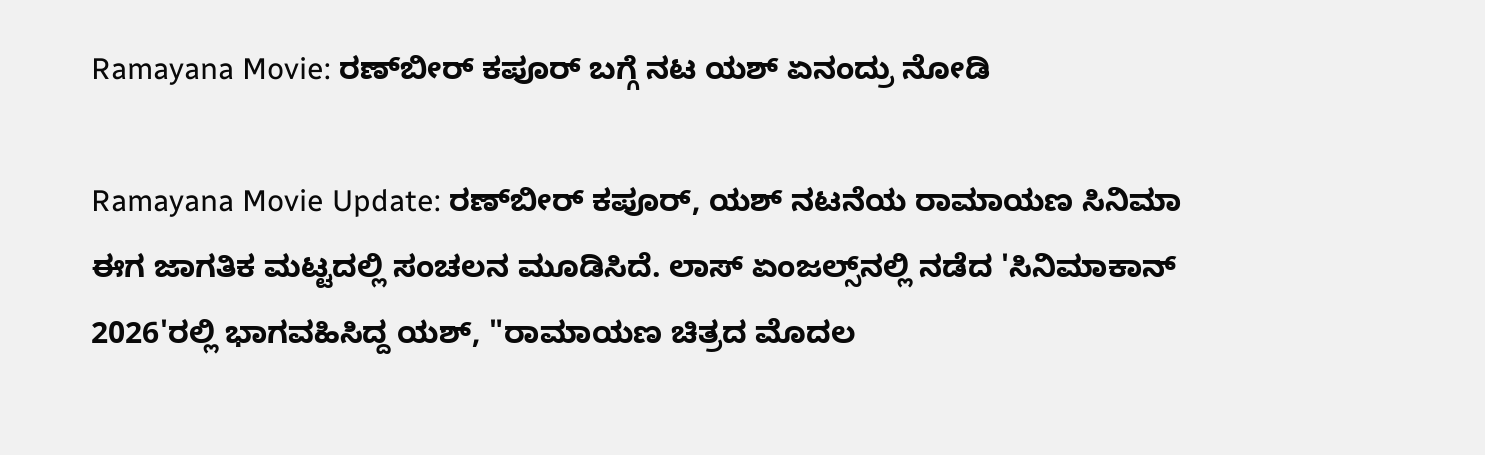Ramayana Movie: ರಣ್‌ಬೀರ್ ಕಪೂರ್‌ ಬಗ್ಗೆ ನಟ ಯಶ್‌ ಏನಂದ್ರು ನೋಡಿ

Ramayana Movie Update: ರಣ್‌ಬೀರ್‌ ಕಪೂರ್‌, ಯಶ್‌ ನಟನೆಯ ರಾಮಾಯಣ ಸಿನಿಮಾ ಈಗ ಜಾಗತಿಕ ಮಟ್ಟದಲ್ಲಿ ಸಂಚಲನ ಮೂಡಿಸಿದೆ. ಲಾಸ್ ಏಂಜಲ್ಸ್‌ನಲ್ಲಿ ನಡೆದ 'ಸಿನಿಮಾಕಾನ್ 2026'ರಲ್ಲಿ ಭಾಗವಹಿಸಿದ್ದ ಯಶ್, "ರಾಮಾಯಣ ಚಿತ್ರದ ಮೊದಲ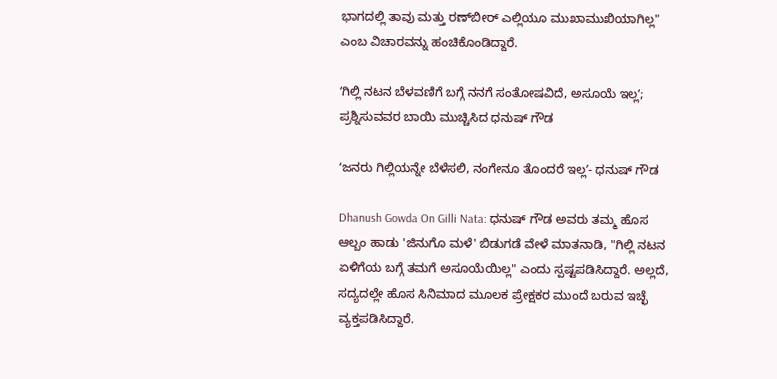ಭಾಗದಲ್ಲಿ ತಾವು ಮತ್ತು ರಣ್‌ಬೀರ್ ಎಲ್ಲಿಯೂ ಮುಖಾಮುಖಿಯಾಗಿಲ್ಲ" ಎಂಬ ವಿಚಾರವನ್ನು ಹಂಚಿಕೊಂಡಿದ್ದಾರೆ.

ʻಗಿಲ್ಲಿ ನಟನ ಬೆಳವಣಿಗೆ ಬಗ್ಗೆ ನನಗೆ ಸಂತೋಷವಿದೆ, ಅಸೂಯೆ ಇಲ್ಲʼ; ಪ್ರಶ್ನಿಸುವವರ ಬಾಯಿ ಮುಚ್ಚಿಸಿದ ಧನುಷ್‌ ಗೌಡ

ʻಜನರು ಗಿಲ್ಲಿಯನ್ನೇ ಬೆಳೆಸಲಿ, ನಂಗೇನೂ ತೊಂದರೆ ಇಲ್ಲʼ- ಧನುಷ್‌ ಗೌಡ

Dhanush Gowda On Gilli Nata: ಧನುಷ್‌ ಗೌಡ ಅವರು ತಮ್ಮ ಹೊಸ ಆಲ್ಬಂ ಹಾಡು 'ಜಿನುಗೊ ಮಳೆ' ಬಿಡುಗಡೆ ವೇಳೆ ಮಾತನಾಡಿ, "ಗಿಲ್ಲಿ ನಟನ ಏಳಿಗೆಯ ಬಗ್ಗೆ ತಮಗೆ ಅಸೂಯೆಯಿಲ್ಲ" ಎಂದು ಸ್ಪಷ್ಟಪಡಿಸಿದ್ದಾರೆ. ಅಲ್ಲದೆ, ಸದ್ಯದಲ್ಲೇ ಹೊಸ ಸಿನಿಮಾದ ಮೂಲಕ ಪ್ರೇಕ್ಷಕರ ಮುಂದೆ ಬರುವ ಇಚ್ಛೆ ವ್ಯಕ್ತಪಡಿಸಿದ್ದಾರೆ.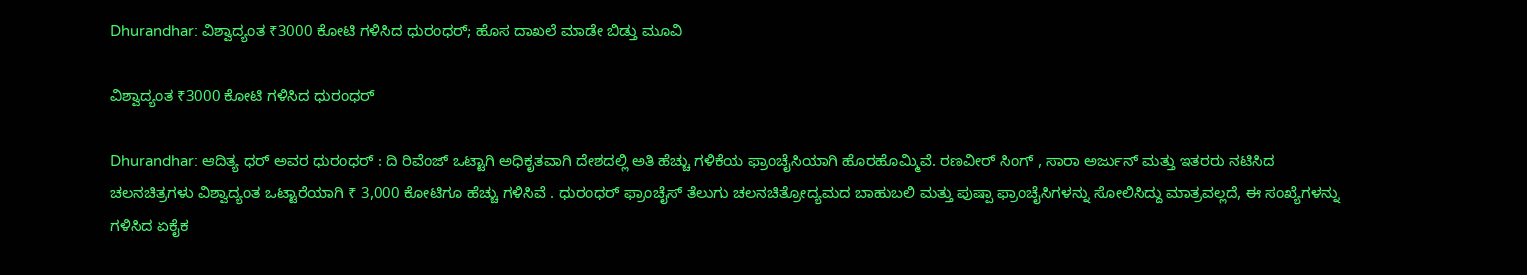Dhurandhar: ವಿಶ್ವಾದ್ಯಂತ ₹3000 ಕೋಟಿ ಗಳಿಸಿದ ಧುರಂಧರ್; ಹೊಸ ದಾಖಲೆ ಮಾಡೇ ಬಿಡ್ತು ಮೂವಿ

ವಿಶ್ವಾದ್ಯಂತ ₹3000 ಕೋಟಿ ಗಳಿಸಿದ ಧುರಂಧರ್

Dhurandhar: ಆದಿತ್ಯ ಧರ್‌ ಅವರ ಧುರಂಧರ್ : ದಿ ರಿವೆಂಜ್ ಒಟ್ಟಾಗಿ ಅಧಿಕೃತವಾಗಿ ದೇಶದಲ್ಲಿ ಅತಿ ಹೆಚ್ಚು ಗಳಿಕೆಯ ಫ್ರಾಂಚೈಸಿಯಾಗಿ ಹೊರಹೊಮ್ಮಿವೆ. ರಣವೀರ್ ಸಿಂಗ್ , ಸಾರಾ ಅರ್ಜುನ್ ಮತ್ತು ಇತರರು ನಟಿಸಿದ ಚಲನಚಿತ್ರಗಳು ವಿಶ್ವಾದ್ಯಂತ ಒಟ್ಟಾರೆಯಾಗಿ ₹ 3,000 ಕೋಟಿಗೂ ಹೆಚ್ಚು ಗಳಿಸಿವೆ . ಧುರಂಧರ್ ಫ್ರಾಂಚೈಸ್ ತೆಲುಗು ಚಲನಚಿತ್ರೋದ್ಯಮದ ಬಾಹುಬಲಿ ಮತ್ತು ಪುಷ್ಪಾ ಫ್ರಾಂಚೈಸಿಗಳನ್ನು ಸೋಲಿಸಿದ್ದು ಮಾತ್ರವಲ್ಲದೆ, ಈ ಸಂಖ್ಯೆಗಳನ್ನು ಗಳಿಸಿದ ಏಕೈಕ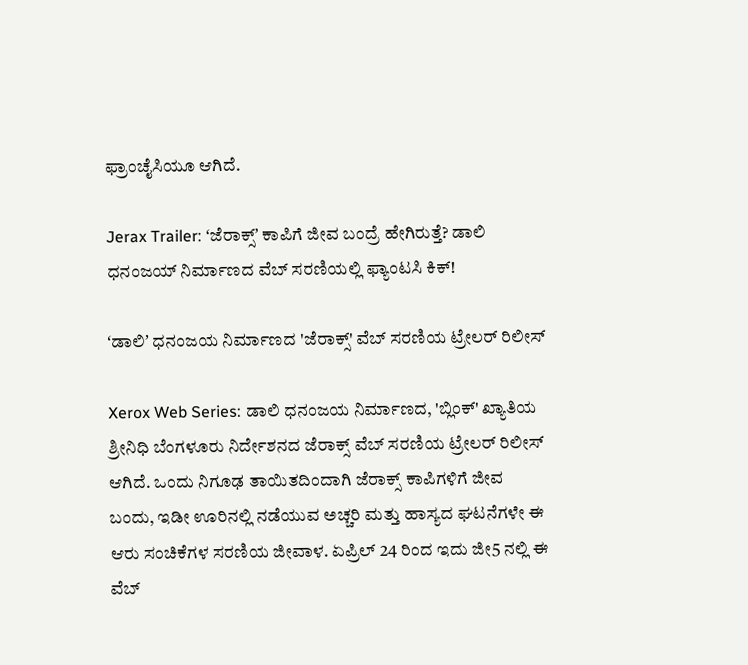ಫ್ರಾಂಚೈಸಿಯೂ ಆಗಿದೆ.

Jerax Trailer: ʻಜೆರಾಕ್ಸ್ʼ ಕಾಪಿಗೆ ಜೀವ ಬಂದ್ರೆ ಹೇಗಿರುತ್ತೆ? ಡಾಲಿ ಧನಂಜಯ್ ನಿರ್ಮಾಣದ ವೆಬ್ ಸರಣಿಯಲ್ಲಿ ಫ್ಯಾಂಟಸಿ ಕಿಕ್!

ʻಡಾಲಿʼ ಧನಂಜಯ ನಿರ್ಮಾಣದ 'ಜೆರಾಕ್ಸ್' ವೆಬ್‌ ಸರಣಿಯ ಟ್ರೇಲರ್ ರಿಲೀಸ್‌

Xerox Web Series: ಡಾಲಿ ಧನಂಜಯ ನಿರ್ಮಾಣದ, 'ಬ್ಲಿಂಕ್' ಖ್ಯಾತಿಯ ಶ್ರೀನಿಧಿ ಬೆಂಗಳೂರು ನಿರ್ದೇಶನದ ಜೆರಾಕ್ಸ್ ವೆಬ್‌ ಸರಣಿಯ ಟ್ರೇಲರ್‌ ರಿಲೀಸ್‌ ಆಗಿದೆ. ಒಂದು ನಿಗೂಢ ತಾಯಿತದಿಂದಾಗಿ ಜೆರಾಕ್ಸ್ ಕಾಪಿಗಳಿಗೆ ಜೀವ ಬಂದು, ಇಡೀ ಊರಿನಲ್ಲಿ ನಡೆಯುವ ಅಚ್ಚರಿ ಮತ್ತು ಹಾಸ್ಯದ ಘಟನೆಗಳೇ ಈ ಆರು ಸಂಚಿಕೆಗಳ ಸರಣಿಯ ಜೀವಾಳ. ಏಪ್ರಿಲ್ 24 ರಿಂದ ಇದು ಜೀ5 ನಲ್ಲಿ ಈ ವೆಬ್‌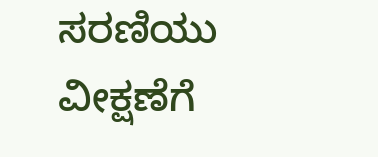ಸರಣಿಯು ವೀಕ್ಷಣೆಗೆ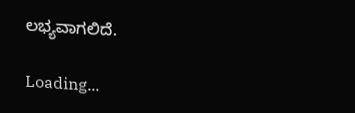ಲಭ್ಯವಾಗಲಿದೆ.

Loading...